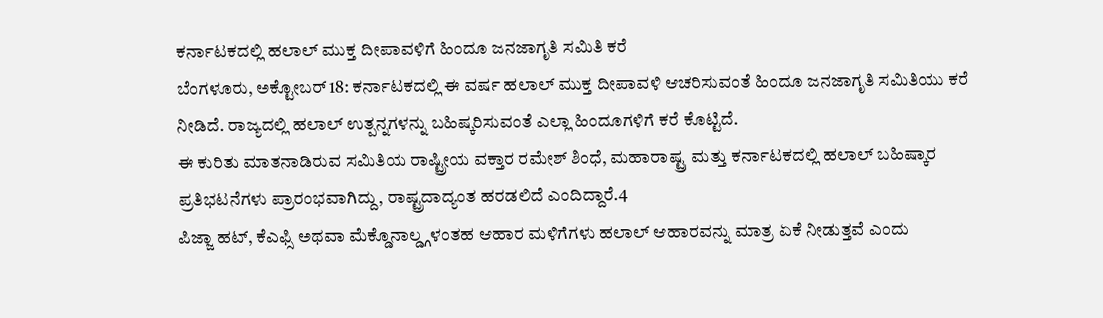ಕರ್ನಾಟಕದಲ್ಲಿ ಹಲಾಲ್ ಮುಕ್ತ ದೀಪಾವಳಿಗೆ ಹಿಂದೂ ಜನಜಾಗೃತಿ ಸಮಿತಿ ಕರೆ
ಬೆಂಗಳೂರು, ಅಕ್ಟೋಬರ್ 18: ಕರ್ನಾಟಕದಲ್ಲಿ ಈ ವರ್ಷ ಹಲಾಲ್ ಮುಕ್ತ ದೀಪಾವಳಿ ಆಚರಿಸುವಂತೆ ಹಿಂದೂ ಜನಜಾಗೃತಿ ಸಮಿತಿಯು ಕರೆ ನೀಡಿದೆ. ರಾಜ್ಯದಲ್ಲಿ ಹಲಾಲ್ ಉತ್ಪನ್ನಗಳನ್ನು ಬಹಿಷ್ಕರಿಸುವಂತೆ ಎಲ್ಲಾ ಹಿಂದೂಗಳಿಗೆ ಕರೆ ಕೊಟ್ಟಿದೆ.
ಈ ಕುರಿತು ಮಾತನಾಡಿರುವ ಸಮಿತಿಯ ರಾಷ್ಟ್ರೀಯ ವಕ್ತಾರ ರಮೇಶ್ ಶಿಂಧೆ, ಮಹಾರಾಷ್ಟ್ರ ಮತ್ತು ಕರ್ನಾಟಕದಲ್ಲಿ ಹಲಾಲ್ ಬಹಿಷ್ಕಾರ ಪ್ರತಿಭಟನೆಗಳು ಪ್ರಾರಂಭವಾಗಿದ್ದು, ರಾಷ್ಟ್ರದಾದ್ಯಂತ ಹರಡಲಿದೆ ಎಂದಿದ್ದಾರೆ.4
ಪಿಜ್ಜಾ ಹಟ್, ಕೆಎಫ್ಸಿ ಅಥವಾ ಮೆಕ್ಡೊನಾಲ್ಡ್ಗಳಂತಹ ಆಹಾರ ಮಳಿಗೆಗಳು ಹಲಾಲ್ ಆಹಾರವನ್ನು ಮಾತ್ರ ಏಕೆ ನೀಡುತ್ತವೆ ಎಂದು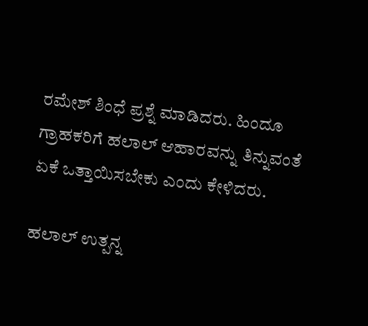ರಮೇಶ್ ಶಿಂಧೆ ಪ್ರಶ್ನೆ ಮಾಡಿದರು. ಹಿಂದೂ ಗ್ರಾಹಕರಿಗೆ ಹಲಾಲ್ ಆಹಾರವನ್ನು ತಿನ್ನುವಂತೆ ಏಕೆ ಒತ್ತಾಯಿಸಬೇಕು ಎಂದು ಕೇಳಿದರು.

ಹಲಾಲ್ ಉತ್ಪನ್ನ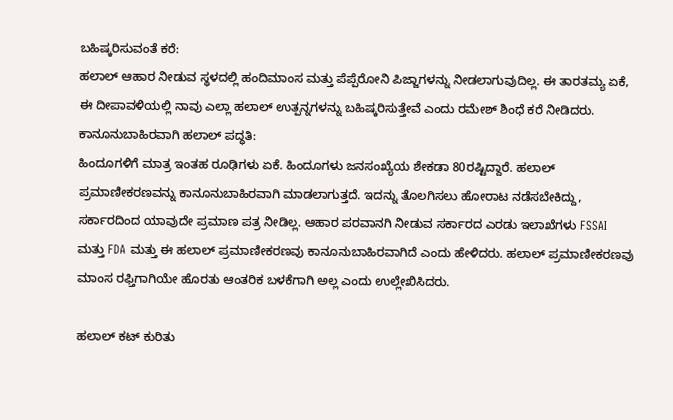ಬಹಿಷ್ಕರಿಸುವಂತೆ ಕರೆ:
ಹಲಾಲ್ ಆಹಾರ ನೀಡುವ ಸ್ಥಳದಲ್ಲಿ ಹಂದಿಮಾಂಸ ಮತ್ತು ಪೆಪ್ಪೆರೋನಿ ಪಿಜ್ಜಾಗಳನ್ನು ನೀಡಲಾಗುವುದಿಲ್ಲ. ಈ ತಾರತಮ್ಯ ಏಕೆ, ಈ ದೀಪಾವಳಿಯಲ್ಲಿ ನಾವು ಎಲ್ಲಾ ಹಲಾಲ್ ಉತ್ಪನ್ನಗಳನ್ನು ಬಹಿಷ್ಕರಿಸುತ್ತೇವೆ ಎಂದು ರಮೇಶ್ ಶಿಂಧೆ ಕರೆ ನೀಡಿದರು.
ಕಾನೂನುಬಾಹಿರವಾಗಿ ಹಲಾಲ್ ಪದ್ಧತಿ:
ಹಿಂದೂಗಳಿಗೆ ಮಾತ್ರ ಇಂತಹ ರೂಢಿಗಳು ಏಕೆ. ಹಿಂದೂಗಳು ಜನಸಂಖ್ಯೆಯ ಶೇಕಡಾ 80ರಷ್ಟಿದ್ದಾರೆ. ಹಲಾಲ್ ಪ್ರಮಾಣೀಕರಣವನ್ನು ಕಾನೂನುಬಾಹಿರವಾಗಿ ಮಾಡಲಾಗುತ್ತದೆ. ಇದನ್ನು ತೊಲಗಿಸಲು ಹೋರಾಟ ನಡೆಸಬೇಕಿದ್ದು, ಸರ್ಕಾರದಿಂದ ಯಾವುದೇ ಪ್ರಮಾಣ ಪತ್ರ ನೀಡಿಲ್ಲ. ಆಹಾರ ಪರವಾನಗಿ ನೀಡುವ ಸರ್ಕಾರದ ಎರಡು ಇಲಾಖೆಗಳು FSSAI ಮತ್ತು FDA ಮತ್ತು ಈ ಹಲಾಲ್ ಪ್ರಮಾಣೀಕರಣವು ಕಾನೂನುಬಾಹಿರವಾಗಿದೆ ಎಂದು ಹೇಳಿದರು. ಹಲಾಲ್ ಪ್ರಮಾಣೀಕರಣವು ಮಾಂಸ ರಫ್ತಿಗಾಗಿಯೇ ಹೊರತು ಆಂತರಿಕ ಬಳಕೆಗಾಗಿ ಅಲ್ಲ ಎಂದು ಉಲ್ಲೇಖಿಸಿದರು.

ಹಲಾಲ್ ಕಟ್ ಕುರಿತು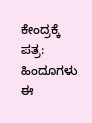ಕೇಂದ್ರಕ್ಕೆ ಪತ್ರ:
ಹಿಂದೂಗಳು ಈ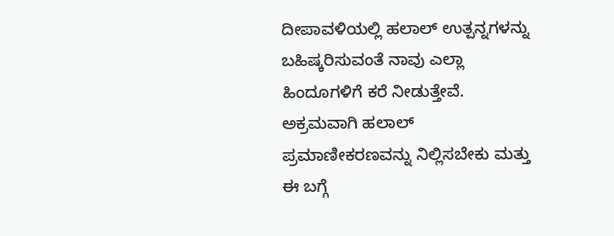ದೀಪಾವಳಿಯಲ್ಲಿ ಹಲಾಲ್ ಉತ್ಪನ್ನಗಳನ್ನು ಬಹಿಷ್ಕರಿಸುವಂತೆ ನಾವು ಎಲ್ಲಾ ಹಿಂದೂಗಳಿಗೆ ಕರೆ ನೀಡುತ್ತೇವೆ. ಅಕ್ರಮವಾಗಿ ಹಲಾಲ್ ಪ್ರಮಾಣೀಕರಣವನ್ನು ನಿಲ್ಲಿಸಬೇಕು ಮತ್ತು ಈ ಬಗ್ಗೆ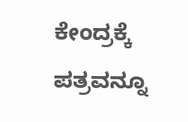ಕೇಂದ್ರಕ್ಕೆ ಪತ್ರವನ್ನೂ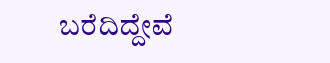ಬರೆದಿದ್ದೇವೆ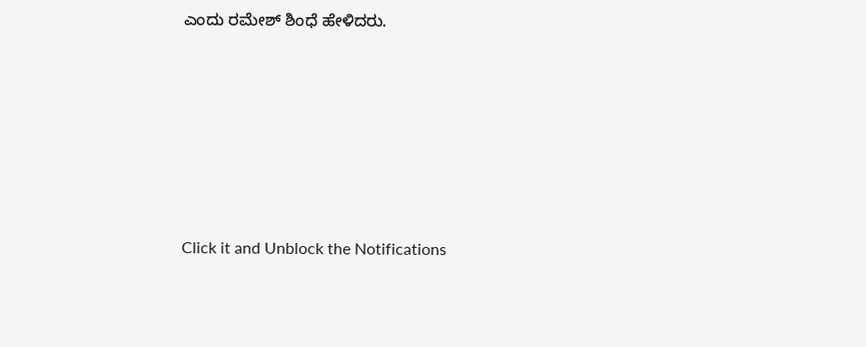ಎಂದು ರಮೇಶ್ ಶಿಂಧೆ ಹೇಳಿದರು.












Click it and Unblock the Notifications